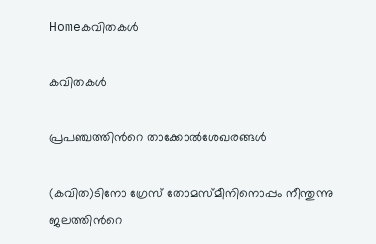Homeകവിതകൾ

കവിതകൾ

പ്രപഞ്ചത്തിന്‍റെ താക്കോല്‍ശേഖരങ്ങള്‍

(കവിത)ടിനോ ഗ്രേസ് തോമസ്‌മീനിനൊപ്പം നീന്തുന്നു ജലത്തിന്‍റെ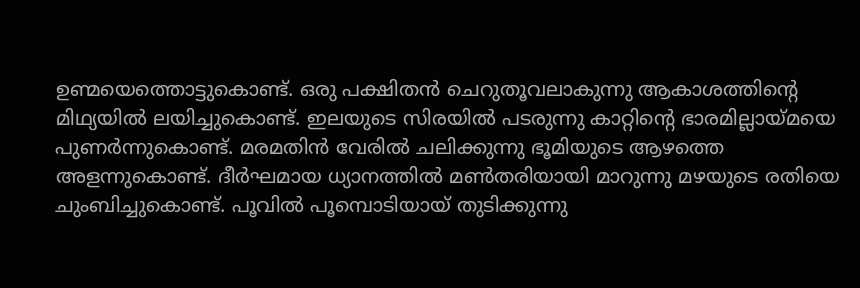ഉണ്മയെത്തൊട്ടുകൊണ്ട്. ഒരു പക്ഷിതന്‍ ചെറുതൂവലാകുന്നു ആകാശത്തിന്‍റെ മിഥ്യയില്‍ ലയിച്ചുകൊണ്ട്. ഇലയുടെ സിരയില്‍ പടരുന്നു കാറ്റിന്‍റെ ഭാരമില്ലായ്മയെ പുണര്‍ന്നുകൊണ്ട്. മരമതിന്‍ വേരില്‍ ചലിക്കുന്നു ഭൂമിയുടെ ആഴത്തെ അളന്നുകൊണ്ട്. ദീര്‍ഘമായ ധ്യാനത്തില്‍ മണ്‍തരിയായി മാറുന്നു മഴയുടെ രതിയെ ചുംബിച്ചുകൊണ്ട്. പൂവില്‍ പൂമ്പൊടിയായ് തുടിക്കുന്നു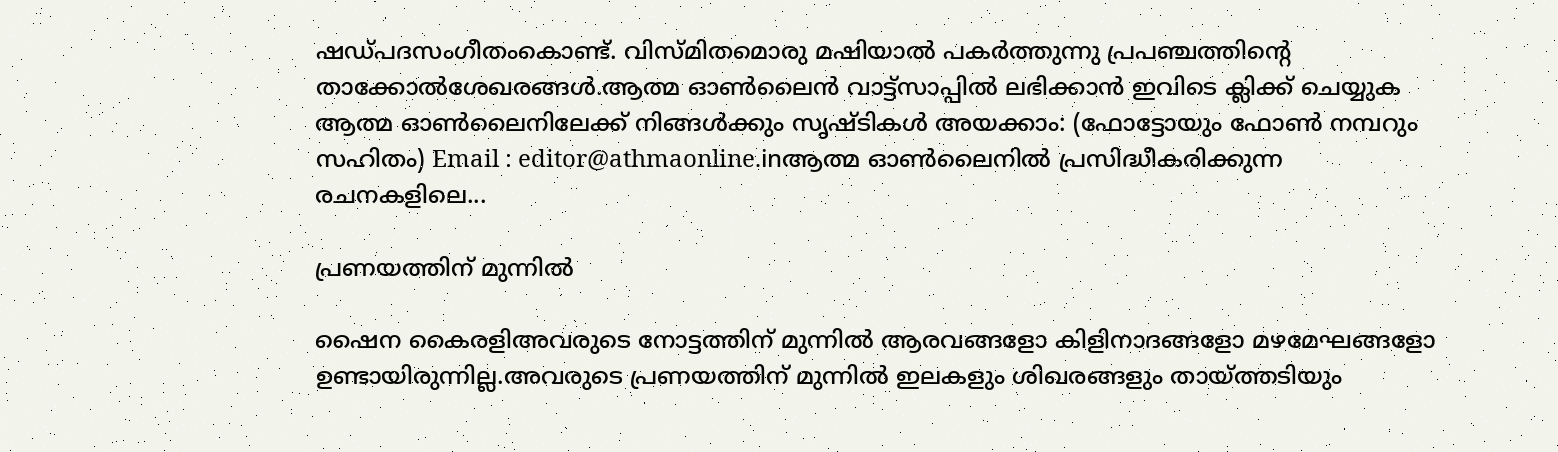ഷഡ്പദസംഗീതംകൊണ്ട്. വിസ്മിതമൊരു മഷിയാല്‍ പകര്‍ത്തുന്നു പ്രപഞ്ചത്തിന്‍റെ താക്കോല്‍ശേഖരങ്ങള്‍.ആത്മ ഓൺലൈൻ വാട്ട്സാപ്പിൽ ലഭിക്കാൻ ഇവിടെ ക്ലിക്ക് ചെയ്യുക ആത്മ ഓൺലൈനിലേക്ക് നിങ്ങൾക്കും സൃഷ്ടികൾ അയക്കാം: (ഫോട്ടോയും ഫോണ്‍ നമ്പറും സഹിതം) Email : editor@athmaonline.inആത്മ ഓൺലൈനിൽ പ്രസിദ്ധീകരിക്കുന്ന രചനകളിലെ...

പ്രണയത്തിന് മുന്നിൽ

ഷൈന കൈരളിഅവരുടെ നോട്ടത്തിന് മുന്നിൽ ആരവങ്ങളോ കിളിനാദങ്ങളോ മഴമേഘങ്ങളോ ഉണ്ടായിരുന്നില്ല.അവരുടെ പ്രണയത്തിന് മുന്നിൽ ഇലകളും ശിഖരങ്ങളും തായ്ത്തടിയും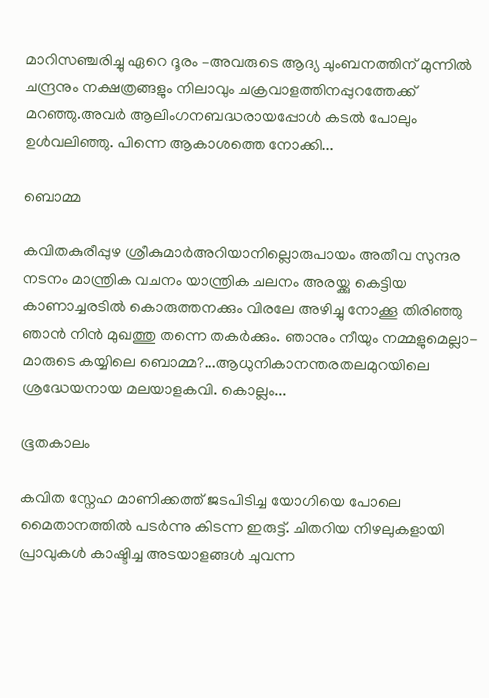മാറിസഞ്ചരിച്ചു ഏറെ ദൂരം –അവരുടെ ആദ്യ ചുംബനത്തിന് മുന്നിൽ ചന്ദ്രനും നക്ഷത്രങ്ങളും നിലാവും ചക്രവാളത്തിനപ്പുറത്തേക്ക് മറഞ്ഞു.അവർ ആലിംഗനബദ്ധരായപ്പോൾ കടൽ പോലും ഉൾവലിഞ്ഞു. പിന്നെ ആകാശത്തെ നോക്കി...

ബൊമ്മ

കവിതകുരീപ്പുഴ ശ്രീകുമാർഅറിയാനില്ലൊരുപായം അതീവ സുന്ദര നടനം മാന്ത്രിക വചനം യാന്ത്രിക ചലനം അരയ്ക്കു കെട്ടിയ കാണാച്ചരടിൽ കൊരുത്തനക്കും വിരലേ അഴിച്ചു നോക്കൂ തിരിഞ്ഞു ഞാൻ നിൻ മുഖത്തു തന്നെ തകർക്കും. ഞാനും നീയും നമ്മളുമെല്ലാ- മാരുടെ കയ്യിലെ ബൊമ്മ?...ആധുനികാനന്തരതലമുറയിലെ ശ്രദ്ധേയനായ മലയാളകവി. കൊല്ലം...

ഭൂതകാലം

കവിത സ്നേഹ മാണിക്കത്ത് ജടപിടിച്ച യോഗിയെ പോലെ മൈതാനത്തിൽ പടർന്നു കിടന്ന ഇരുട്ട്. ചിതറിയ നിഴലുകളായി പ്രാവുകൾ കാഷ്ടിച്ച അടയാളങ്ങൾ ചുവന്ന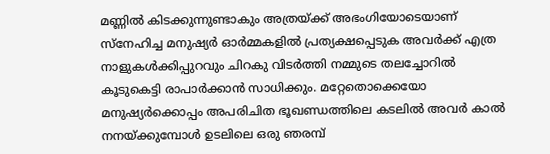മണ്ണിൽ കിടക്കുന്നുണ്ടാകും അത്രയ്ക്ക് അഭംഗിയോടെയാണ് സ്നേഹിച്ച മനുഷ്യർ ഓർമ്മകളിൽ പ്രത്യക്ഷപ്പെടുക അവർക്ക് എത്ര നാളുകൾക്കിപ്പുറവും ചിറകു വിടർത്തി നമ്മുടെ തലച്ചോറിൽ കൂടുകെട്ടി രാപാർക്കാൻ സാധിക്കും. മറ്റേതൊക്കെയോ മനുഷ്യർക്കൊപ്പം അപരിചിത ഭൂഖണ്ഡത്തിലെ കടലിൽ അവർ കാൽ നനയ്ക്കുമ്പോൾ ഉടലിലെ ഒരു ഞരമ്പ്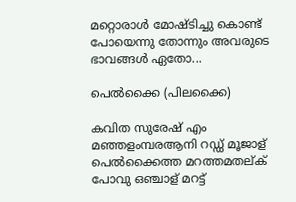മറ്റൊരാൾ മോഷ്ടിച്ചു കൊണ്ട് പോയെന്നു തോന്നും അവരുടെ ഭാവങ്ങൾ ഏതോ...

പെൽക്കൈ (പിലക്കൈ)

കവിത സുരേഷ് എം മഞ്ഞളംമ്പരആനി റഡ്ഡ് മൂജാള് പെൽക്കൈത്ത മറത്തമതല്ക് പോവു ഒഞ്ചാള് മറട്ട്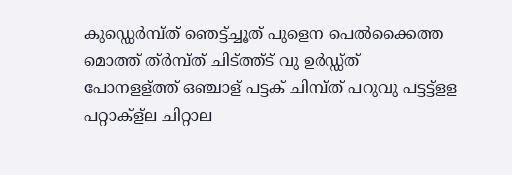കുഡ്ഡെർമ്പ്ത് ഞെട്ട്ച്ചൂത് പുളെന പെൽക്കൈത്ത മൊത്ത് ത്ർമ്പ്ത് ചിട്ത്ത്ട് വു ഉർഡ്ഡ്ത് പോനളള്ത്ത് ഒഞ്ചാള് പട്ടക് ചിമ്പ്ത് പറുവു പട്ടട്ട്ളള പറ്റാക്ള്ല ചിറ്റാല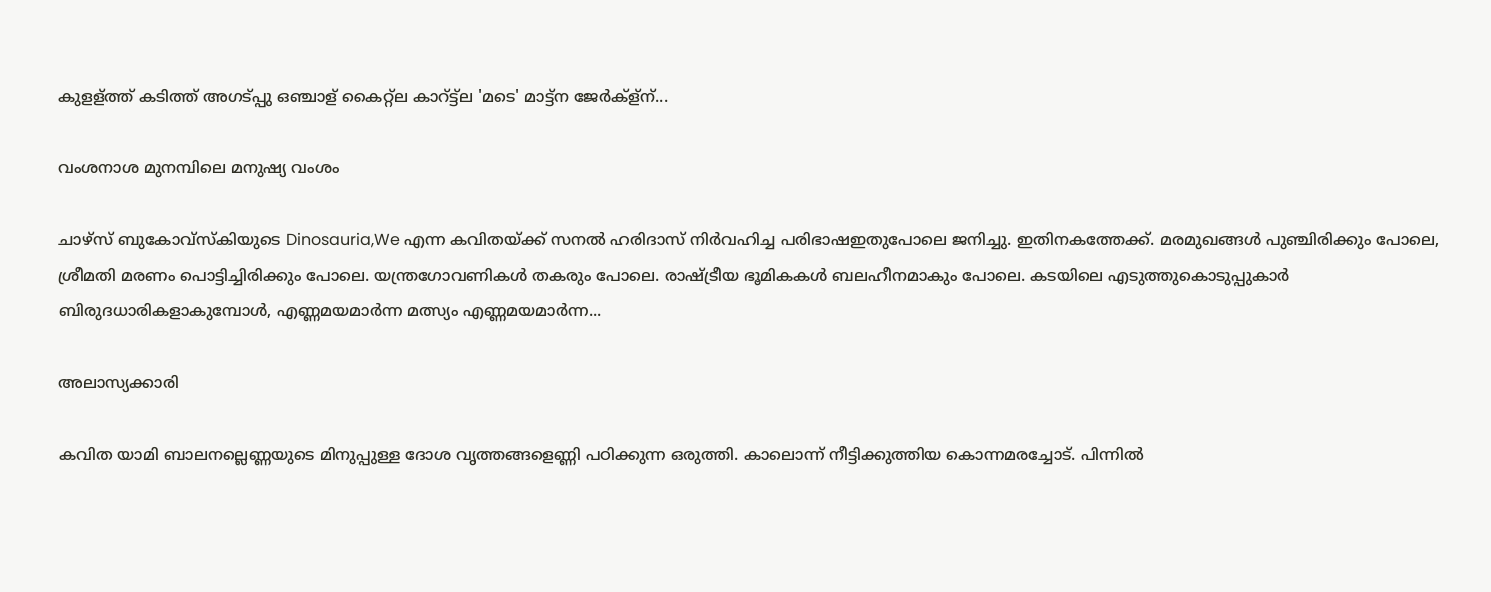കുളള്ത്ത് കടിത്ത് അഗട്പ്പു ഒഞ്ചാള് കൈറ്റ്ല കാറ്ട്ട്ല 'മടെ' മാട്ട്ന ജേർക്ള്ന്...

വംശനാശ മുനമ്പിലെ മനുഷ്യ വംശം

ചാഴ്സ് ബുകോവ്സ്കിയുടെ Dinosauria,We എന്ന കവിതയ്ക്ക് സനൽ ഹരിദാസ് നിർവഹിച്ച പരിഭാഷഇതുപോലെ ജനിച്ചു. ഇതിനകത്തേക്ക്. മരമുഖങ്ങൾ പുഞ്ചിരിക്കും പോലെ, ശ്രീമതി മരണം പൊട്ടിച്ചിരിക്കും പോലെ. യന്ത്രഗോവണികൾ തകരും പോലെ. രാഷ്ട്രീയ ഭൂമികകൾ ബലഹീനമാകും പോലെ. കടയിലെ എടുത്തുകൊടുപ്പുകാർ ബിരുദധാരികളാകുമ്പോൾ, എണ്ണമയമാർന്ന മത്സ്യം എണ്ണമയമാർന്ന...

അലാസ്യക്കാരി

കവിത യാമി ബാലനല്ലെണ്ണയുടെ മിനുപ്പുള്ള ദോശ വൃത്തങ്ങളെണ്ണി പഠിക്കുന്ന ഒരുത്തി. കാലൊന്ന് നീട്ടിക്കുത്തിയ കൊന്നമരച്ചോട്. പിന്നിൽ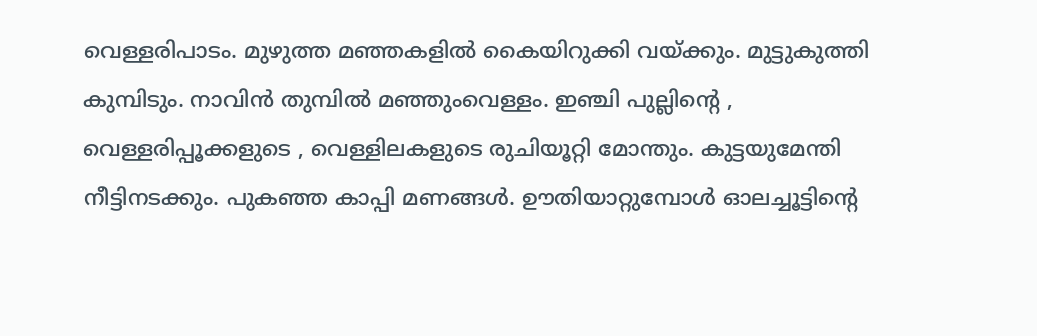വെള്ളരിപാടം. മുഴുത്ത മഞ്ഞകളിൽ കൈയിറുക്കി വയ്ക്കും. മുട്ടുകുത്തി കുമ്പിടും. നാവിൻ തുമ്പിൽ മഞ്ഞുംവെള്ളം. ഇഞ്ചി പുല്ലിന്റെ , വെള്ളരിപ്പൂക്കളുടെ , വെള്ളിലകളുടെ രുചിയൂറ്റി മോന്തും. കുട്ടയുമേന്തി നീട്ടിനടക്കും. പുകഞ്ഞ കാപ്പി മണങ്ങൾ. ഊതിയാറ്റുമ്പോൾ ഓലച്ചൂട്ടിന്റെ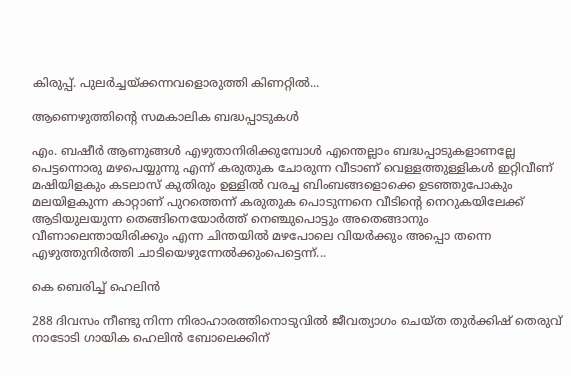കിരുപ്പ്. പുലർച്ചയ്ക്കന്നവളൊരുത്തി കിണറ്റിൽ...

ആണെഴുത്തിന്റെ സമകാലിക ബദ്ധപ്പാടുകൾ

എം. ബഷീർ ആണുങ്ങൾ എഴുതാനിരിക്കുമ്പോൾ എന്തെല്ലാം ബദ്ധപ്പാടുകളാണല്ലേ പെട്ടന്നൊരു മഴപെയ്യുന്നു എന്ന് കരുതുക ചോരുന്ന വീടാണ്‌ വെള്ളത്തുള്ളികൾ ഇറ്റിവീണ് മഷിയിളകും കടലാസ് കുതിരും ഉള്ളിൽ വരച്ച ബിംബങ്ങളൊക്കെ ഉടഞ്ഞുപോകും മലയിളകുന്ന കാറ്റാണ് പുറത്തെന്ന് കരുതുക പൊടുന്നനെ വീടിന്റെ നെറുകയിലേക്ക് ആടിയുലയുന്ന തെങ്ങിനെയോർത്ത് നെഞ്ചുപൊട്ടും അതെങ്ങാനും വീണാലെന്തായിരിക്കും എന്ന ചിന്തയിൽ മഴപോലെ വിയർക്കും അപ്പൊ തന്നെ എഴുത്തുനിർത്തി ചാടിയെഴുന്നേൽക്കുംപെട്ടെന്ന്...

കെ ബെരിച്ച് ഹെലിൻ

288 ദിവസം നീണ്ടു നിന്ന നിരാഹാരത്തിനൊടുവിൽ ജീവത്യാഗം ചെയ്ത തുർക്കിഷ് തെരുവ് നാടോടി ഗായിക ഹെലിൻ ബോലെക്കിന്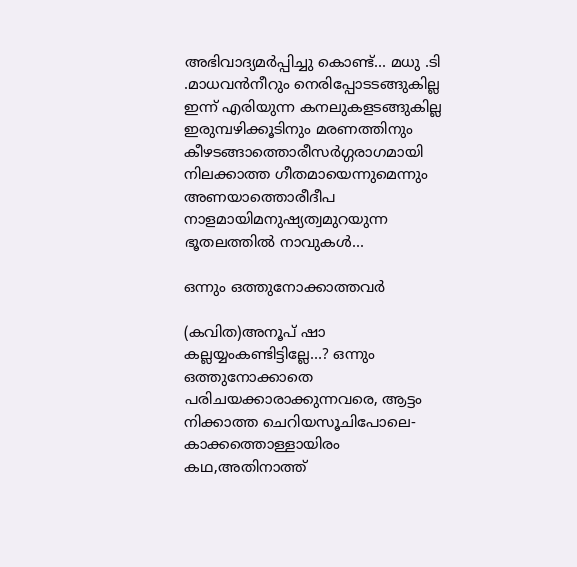അഭിവാദ്യമർപ്പിച്ചു കൊണ്ട്... മധു .ടി .മാധവൻനീറും നെരിപ്പോടടങ്ങുകില്ല ഇന്ന് എരിയുന്ന കനലുകളടങ്ങുകില്ല ഇരുമ്പഴിക്കൂടിനും മരണത്തിനും കീഴടങ്ങാത്തൊരീസർഗ്ഗരാഗമായി നിലക്കാത്ത ഗീതമായെന്നുമെന്നും അണയാത്തൊരീദീപ നാളമായിമനുഷ്യത്വമുറയുന്ന ഭൂതലത്തിൽ നാവുകൾ...

ഒന്നും ഒത്തുനോക്കാത്തവർ

(കവിത)അനൂപ് ഷാ കല്ലയ്യംകണ്ടിട്ടില്ലേ…? ഒന്നും ഒത്തുനോക്കാതെ പരിചയക്കാരാക്കുന്നവരെ, ആട്ടം നിക്കാത്ത ചെറിയസൂചിപോലെ- കാക്കത്തൊള്ളായിരം കഥ,അതിനാത്ത്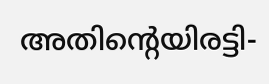അതിന്റെയിരട്ടി-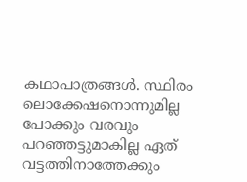കഥാപാത്രങ്ങൾ. സ്ഥിരം ലൊക്കേഷനൊന്നുമില്ല പോക്കും വരവും പറഞ്ഞട്ടുമാകില്ല ഏത് വട്ടത്തിനാത്തേക്കും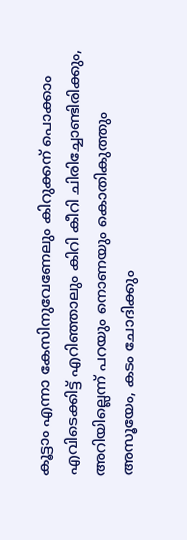കൂട്ടാം എന്നാ കേസിനുവേണേലും കിറുക്കന് പൊക്കാം എവിടെക്കിട്ട് എറിഞ്ഞാലും കിറി കീറി ചിരിച്ചോണ്ടിരിക്കും, അറിയില്ലെന്ന് പറയും നൊണയും കൊതികുത്തും അസൂയേം, കടം ചോദിക്കും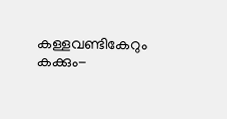കള്ളവണ്ടികേറും കക്കും-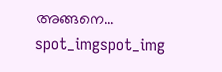അങ്ങനെ...
spot_imgspot_img